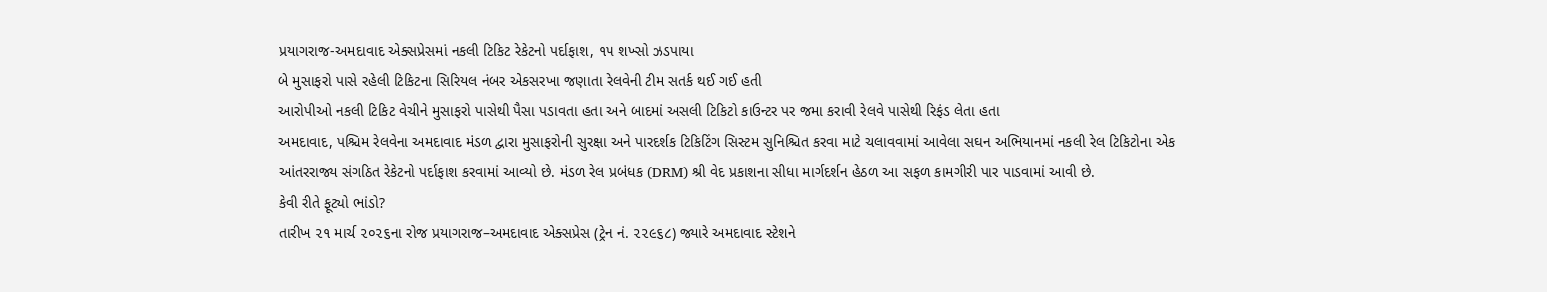પ્રયાગરાજ-અમદાવાદ એક્સપ્રેસમાં નકલી ટિકિટ રેકેટનો પર્દાફાશ, ૧૫ શખ્સો ઝડપાયા
બે મુસાફરો પાસે રહેલી ટિકિટના સિરિયલ નંબર એકસરખા જણાતા રેલવેની ટીમ સતર્ક થઈ ગઈ હતી
આરોપીઓ નકલી ટિકિટ વેચીને મુસાફરો પાસેથી પૈસા પડાવતા હતા અને બાદમાં અસલી ટિકિટો કાઉન્ટર પર જમા કરાવી રેલવે પાસેથી રિફંડ લેતા હતા
અમદાવાદ, પશ્ચિમ રેલવેના અમદાવાદ મંડળ દ્વારા મુસાફરોની સુરક્ષા અને પારદર્શક ટિકિટિંગ સિસ્ટમ સુનિશ્ચિત કરવા માટે ચલાવવામાં આવેલા સઘન અભિયાનમાં નકલી રેલ ટિકિટોના એક આંતરરાજ્ય સંગઠિત રેકેટનો પર્દાફાશ કરવામાં આવ્યો છે. મંડળ રેલ પ્રબંધક (DRM) શ્રી વેદ પ્રકાશના સીધા માર્ગદર્શન હેઠળ આ સફળ કામગીરી પાર પાડવામાં આવી છે.
કેવી રીતે ફૂટ્યો ભાંડો?
તારીખ ૨૧ માર્ચ ૨૦૨૬ના રોજ પ્રયાગરાજ–અમદાવાદ એક્સપ્રેસ (ટ્રેન નં. ૨૨૯૬૮) જ્યારે અમદાવાદ સ્ટેશને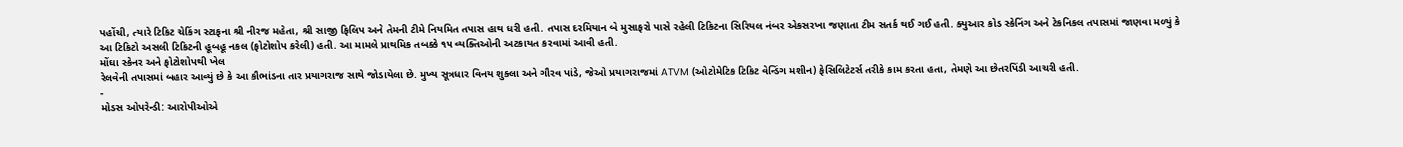પહોંચી, ત્યારે ટિકિટ ચેકિંગ સ્ટાફના શ્રી નીરજ મહેતા, શ્રી સાજી ફિલિપ અને તેમની ટીમે નિયમિત તપાસ હાથ ધરી હતી. તપાસ દરમિયાન બે મુસાફરો પાસે રહેલી ટિકિટના સિરિયલ નંબર એકસરખા જણાતા ટીમ સતર્ક થઈ ગઈ હતી. ક્યુઆર કોડ સ્કેનિંગ અને ટેકનિકલ તપાસમાં જાણવા મળ્યું કે આ ટિકિટો અસલી ટિકિટની હૂબહૂ નકલ (ફોટોશોપ કરેલી) હતી. આ મામલે પ્રાથમિક તબક્કે ૧૫ વ્યક્તિઓની અટકાયત કરવામાં આવી હતી.
મોંઘા સ્કેનર અને ફોટોશોપથી ખેલ
રેલવેની તપાસમાં બહાર આવ્યું છે કે આ કૌભાંડના તાર પ્રયાગરાજ સાથે જોડાયેલા છે. મુખ્ય સૂત્રધાર વિનય શુક્લા અને ગૌરવ પાંડે, જેઓ પ્રયાગરાજમાં ATVM (ઓટોમેટિક ટિકિટ વેન્ડિંગ મશીન) ફેસિલિટેટર્સ તરીકે કામ કરતા હતા, તેમણે આ છેતરપિંડી આચરી હતી.
-
મોડસ ઓપરેન્ડી: આરોપીઓએ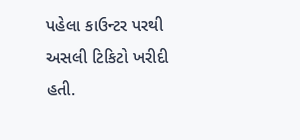પહેલા કાઉન્ટર પરથી અસલી ટિકિટો ખરીદી હતી.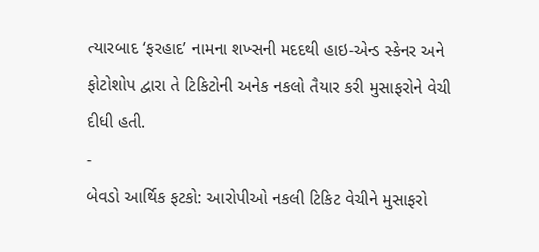ત્યારબાદ ‘ફરહાદ’ નામના શખ્સની મદદથી હાઇ-એન્ડ સ્કેનર અને ફોટોશોપ દ્વારા તે ટિકિટોની અનેક નકલો તૈયાર કરી મુસાફરોને વેચી દીધી હતી.
-
બેવડો આર્થિક ફટકો: આરોપીઓ નકલી ટિકિટ વેચીને મુસાફરો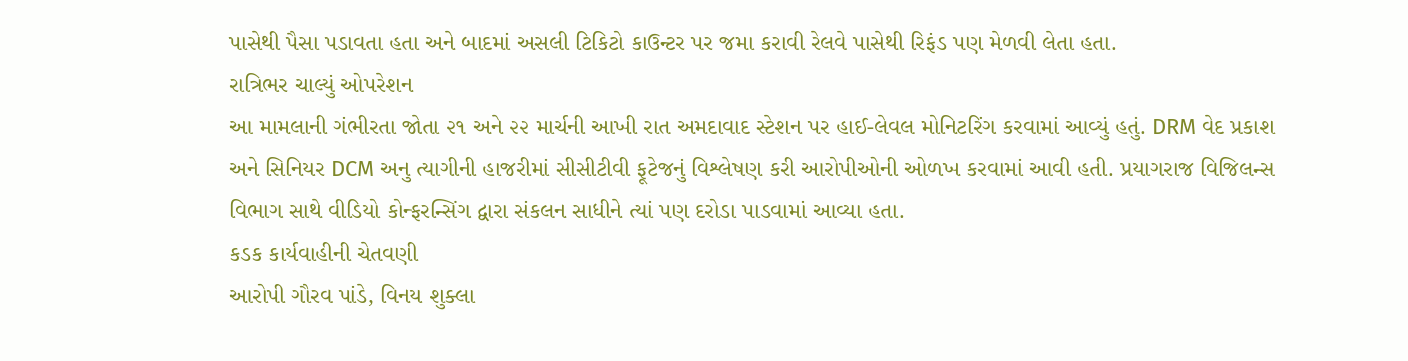પાસેથી પૈસા પડાવતા હતા અને બાદમાં અસલી ટિકિટો કાઉન્ટર પર જમા કરાવી રેલવે પાસેથી રિફંડ પણ મેળવી લેતા હતા.
રાત્રિભર ચાલ્યું ઓપરેશન
આ મામલાની ગંભીરતા જોતા ૨૧ અને ૨૨ માર્ચની આખી રાત અમદાવાદ સ્ટેશન પર હાઈ-લેવલ મોનિટરિંગ કરવામાં આવ્યું હતું. DRM વેદ પ્રકાશ અને સિનિયર DCM અનુ ત્યાગીની હાજરીમાં સીસીટીવી ફૂટેજનું વિશ્લેષણ કરી આરોપીઓની ઓળખ કરવામાં આવી હતી. પ્રયાગરાજ વિજિલન્સ વિભાગ સાથે વીડિયો કોન્ફરન્સિંગ દ્વારા સંકલન સાધીને ત્યાં પણ દરોડા પાડવામાં આવ્યા હતા.
કડક કાર્યવાહીની ચેતવણી
આરોપી ગૌરવ પાંડે, વિનય શુક્લા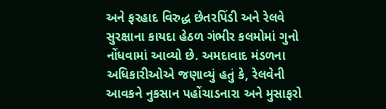અને ફરહાદ વિરુદ્ધ છેતરપિંડી અને રેલવે સુરક્ષાના કાયદા હેઠળ ગંભીર કલમોમાં ગુનો નોંધવામાં આવ્યો છે. અમદાવાદ મંડળના અધિકારીઓએ જણાવ્યું હતું કે, રેલવેની આવકને નુકસાન પહોંચાડનારા અને મુસાફરો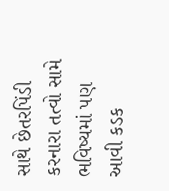સાથે છેતરપિંડી કરનારા તત્વો સામે ભવિષ્યમાં પણ આવી કડક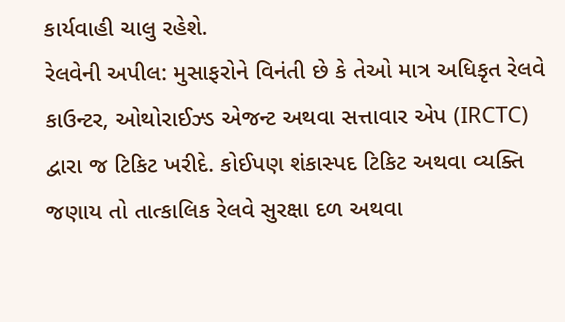કાર્યવાહી ચાલુ રહેશે.
રેલવેની અપીલ: મુસાફરોને વિનંતી છે કે તેઓ માત્ર અધિકૃત રેલવે કાઉન્ટર, ઓથોરાઈઝ્ડ એજન્ટ અથવા સત્તાવાર એપ (IRCTC) દ્વારા જ ટિકિટ ખરીદે. કોઈપણ શંકાસ્પદ ટિકિટ અથવા વ્યક્તિ જણાય તો તાત્કાલિક રેલવે સુરક્ષા દળ અથવા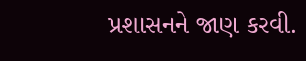પ્રશાસનને જાણ કરવી.